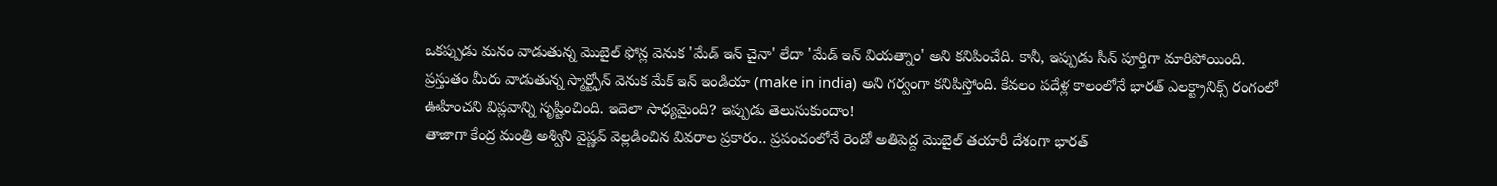ఒకప్పుడు మనం వాడుతున్న మొబైల్ ఫోన్ల వెనుక 'మేడ్ ఇన్ చైనా' లేదా 'మేడ్ ఇన్ వియత్నాం' అని కనిపించేది. కానీ, ఇప్పుడు సీన్ పూర్తిగా మారిపోయింది. ప్రస్తుతం మీరు వాడుతున్న స్మార్ట్ఫోన్ వెనుక మేక్ ఇన్ ఇండియా (make in india) అని గర్వంగా కనిపిస్తోంది. కేవలం పదేళ్ల కాలంలోనే భారత్ ఎలక్ట్రానిక్స్ రంగంలో ఊహించని విప్లవాన్ని సృష్టించింది. ఇదెలా సాధ్యమైంది? ఇప్పుడు తెలుసుకుందాం!
తాజాగా కేంద్ర మంత్రి అశ్విని వైష్ణవ్ వెల్లడించిన వివరాల ప్రకారం.. ప్రపంచంలోనే రెండో అతిపెద్ద మొబైల్ తయారీ దేశంగా భారత్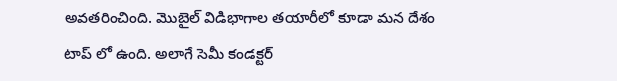అవతరించింది. మొబైల్ విడిభాగాల తయారీలో కూడా మన దేశం టాప్ లో ఉంది. అలాగే సెమీ కండక్టర్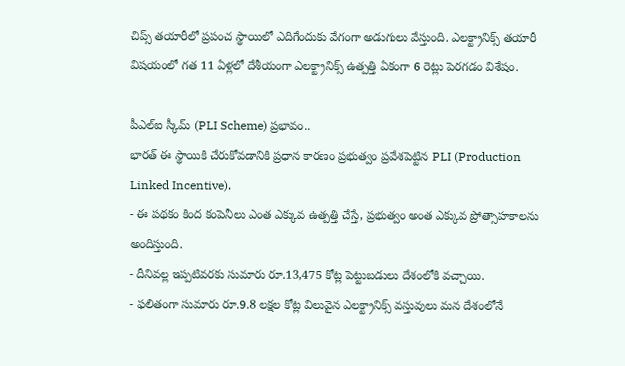చిప్స్ తయారీలో ప్రపంచ స్థాయిలో ఎదిగేందుకు వేగంగా అడుగులు వేస్తుంది. ఎలక్ట్రానిక్స్ తయారీ విషయంలో గత 11 ఏళ్లలో దేశీయంగా ఎలక్ట్రానిక్స్ ఉత్పత్తి ఏకంగా 6 రెట్లు పెరగడం విశేషం.

పీఎల్ఐ స్కీమ్ (PLI Scheme) ప్రభావం..
భారత్ ఈ స్థాయికి చేరుకోవడానికి ప్రధాన కారణం ప్రభుత్వం ప్రవేశపెట్టిన PLI (Production Linked Incentive).
- ఈ పథకం కింద కంపెనీలు ఎంత ఎక్కువ ఉత్పత్తి చేస్తే, ప్రభుత్వం అంత ఎక్కువ ప్రోత్సాహకాలను అందిస్తుంది.
- దీనివల్ల ఇప్పటివరకు సుమారు రూ.13,475 కోట్ల పెట్టుబడులు దేశంలోకి వచ్చాయి.
- ఫలితంగా సుమారు రూ.9.8 లక్షల కోట్ల విలువైన ఎలక్ట్రానిక్స్ వస్తువులు మన దేశంలోనే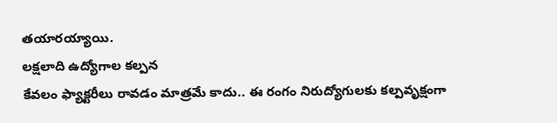తయారయ్యాయి.
లక్షలాది ఉద్యోగాల కల్పన
కేవలం ఫ్యాక్టరీలు రావడం మాత్రమే కాదు.. ఈ రంగం నిరుద్యోగులకు కల్పవృక్షంగా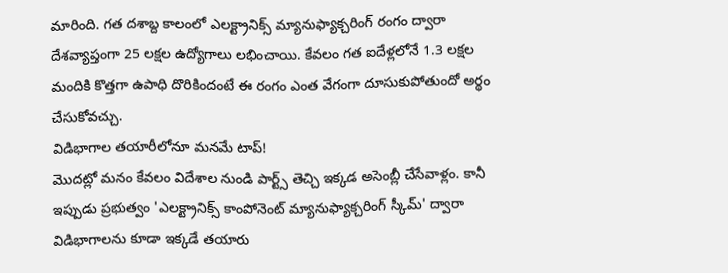మారింది. గత దశాబ్ద కాలంలో ఎలక్ట్రానిక్స్ మ్యానుఫ్యాక్చరింగ్ రంగం ద్వారా దేశవ్యాప్తంగా 25 లక్షల ఉద్యోగాలు లభించాయి. కేవలం గత ఐదేళ్లలోనే 1.3 లక్షల మందికి కొత్తగా ఉపాధి దొరికిందంటే ఈ రంగం ఎంత వేగంగా దూసుకుపోతుందో అర్థం చేసుకోవచ్చు.
విడిభాగాల తయారీలోనూ మనమే టాప్!
మొదట్లో మనం కేవలం విదేశాల నుండి పార్ట్స్ తెచ్చి ఇక్కడ అసెంబ్లీ చేసేవాళ్లం. కానీ ఇప్పుడు ప్రభుత్వం 'ఎలక్ట్రానిక్స్ కాంపోనెంట్ మ్యానుఫ్యాక్చరింగ్ స్కీమ్' ద్వారా విడిభాగాలను కూడా ఇక్కడే తయారు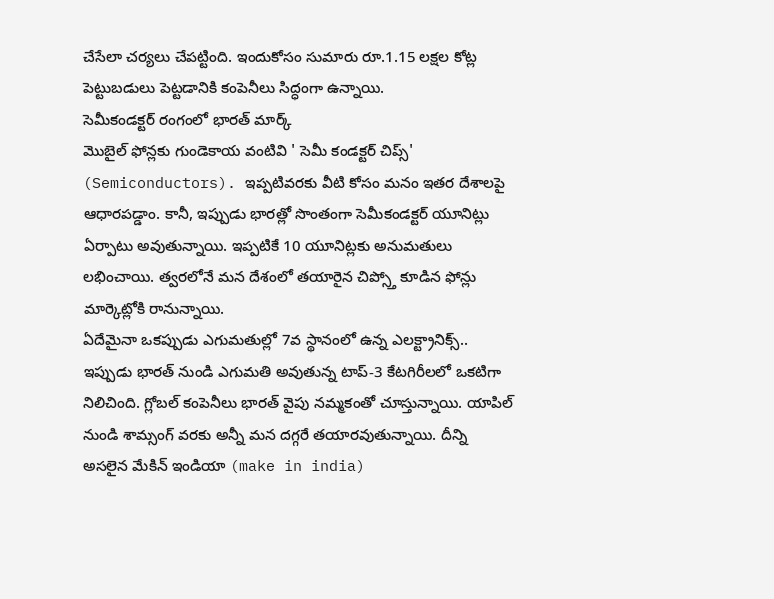చేసేలా చర్యలు చేపట్టింది. ఇందుకోసం సుమారు రూ.1.15 లక్షల కోట్ల పెట్టుబడులు పెట్టడానికి కంపెనీలు సిద్ధంగా ఉన్నాయి.
సెమీకండక్టర్ రంగంలో భారత్ మార్క్
మొబైల్ ఫోన్లకు గుండెకాయ వంటివి ' సెమీ కండక్టర్ చిప్స్' (Semiconductors). ఇప్పటివరకు వీటి కోసం మనం ఇతర దేశాలపై ఆధారపడ్డాం. కానీ, ఇప్పుడు భారత్లో సొంతంగా సెమీకండక్టర్ యూనిట్లు ఏర్పాటు అవుతున్నాయి. ఇప్పటికే 10 యూనిట్లకు అనుమతులు లభించాయి. త్వరలోనే మన దేశంలో తయారైన చిప్స్తో కూడిన ఫోన్లు మార్కెట్లోకి రానున్నాయి.
ఏదేమైనా ఒకప్పుడు ఎగుమతుల్లో 7వ స్థానంలో ఉన్న ఎలక్ట్రానిక్స్.. ఇప్పుడు భారత్ నుండి ఎగుమతి అవుతున్న టాప్-3 కేటగిరీలలో ఒకటిగా నిలిచింది. గ్లోబల్ కంపెనీలు భారత్ వైపు నమ్మకంతో చూస్తున్నాయి. యాపిల్ నుండి శామ్సంగ్ వరకు అన్నీ మన దగ్గరే తయారవుతున్నాయి. దీన్ని అసలైన మేకిన్ ఇండియా (make in india)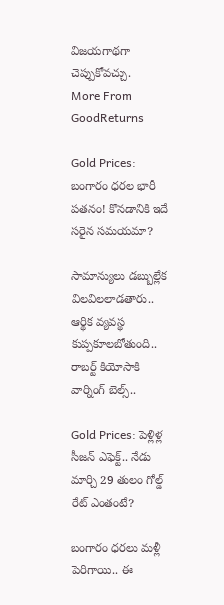విజయగాథగా చెప్పుకోవచ్చు.
More From GoodReturns

Gold Prices: బంగారం ధరల భారీ పతనం! కొనడానికి ఇదే సరైన సమయమా?

సామాన్యులు డబ్బుల్లేక విలవిలలాడతారు.. ఆర్థిక వ్యవస్థ కుప్పకూలబోతుంది.. రాబర్ట్ కియోసాకి వార్నింగ్ బెల్స్..

Gold Prices: పెళ్లిళ్ల సీజన్ ఎఫెక్ట్.. నేడు మార్చి 29 తులం గోల్డ్ రేట్ ఎంతంటే?

బంగారం ధరలు మళ్లీ పెరిగాయి.. ఈ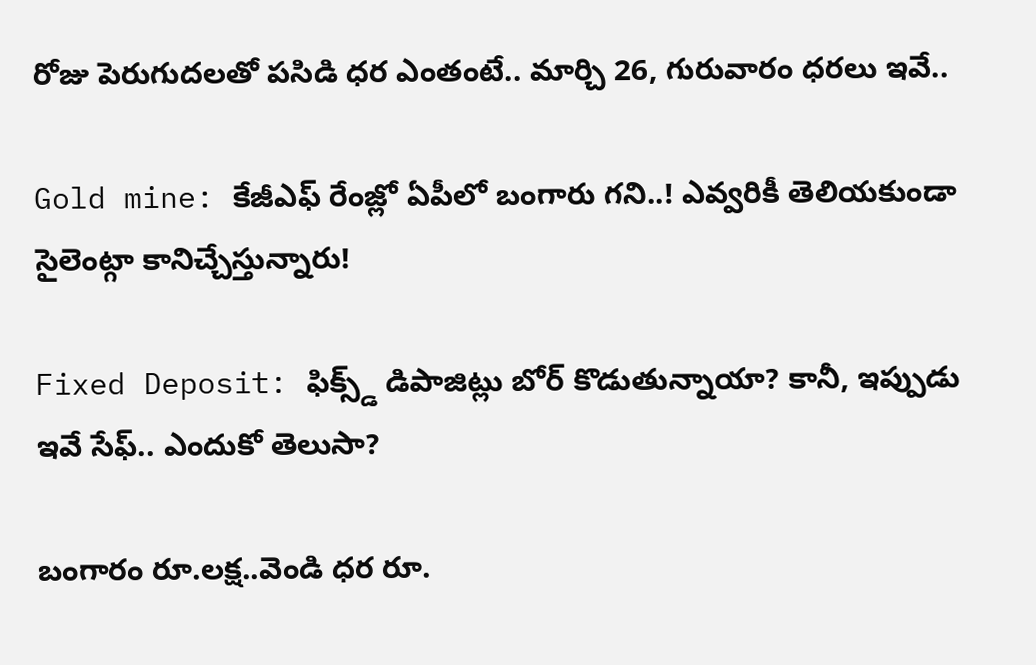రోజు పెరుగుదలతో పసిడి ధర ఎంతంటే.. మార్చి 26, గురువారం ధరలు ఇవే..

Gold mine: కేజీఎఫ్ రేంజ్లో ఏపీలో బంగారు గని..! ఎవ్వరికీ తెలియకుండా సైలెంట్గా కానిచ్చేస్తున్నారు!

Fixed Deposit: ఫిక్స్డ్ డిపాజిట్లు బోర్ కొడుతున్నాయా? కానీ, ఇప్పుడు ఇవే సేఫ్.. ఎందుకో తెలుసా?

బంగారం రూ.లక్ష..వెండి ధర రూ.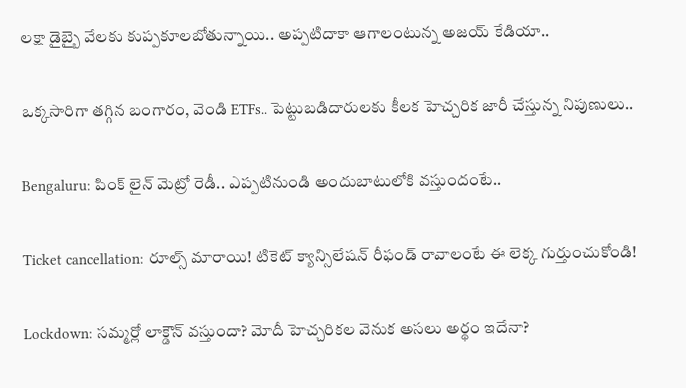లక్షా డైబ్బై వేలకు కుప్పకూలబోతున్నాయి.. అప్పటిదాకా ఆగాలంటున్న అజయ్ కేడియా..

ఒక్కసారిగా తగ్గిన బంగారం, వెండి ETFs.. పెట్టుబడిదారులకు కీలక హెచ్చరిక జారీ చేస్తున్న నిపుణులు..

Bengaluru: పింక్ లైన్ మెట్రో రెడీ.. ఎప్పటినుండి అందుబాటులోకి వస్తుందంటే..

Ticket cancellation: రూల్స్ మారాయి! టికెట్ క్యాన్సిలేషన్ రీఫండ్ రావాలంటే ఈ లెక్క గుర్తుంచుకోండి!

Lockdown: సమ్మర్లో లాక్డౌన్ వస్తుందా? మోదీ హెచ్చరికల వెనుక అసలు అర్థం ఇదేనా?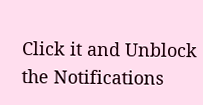Click it and Unblock the Notifications